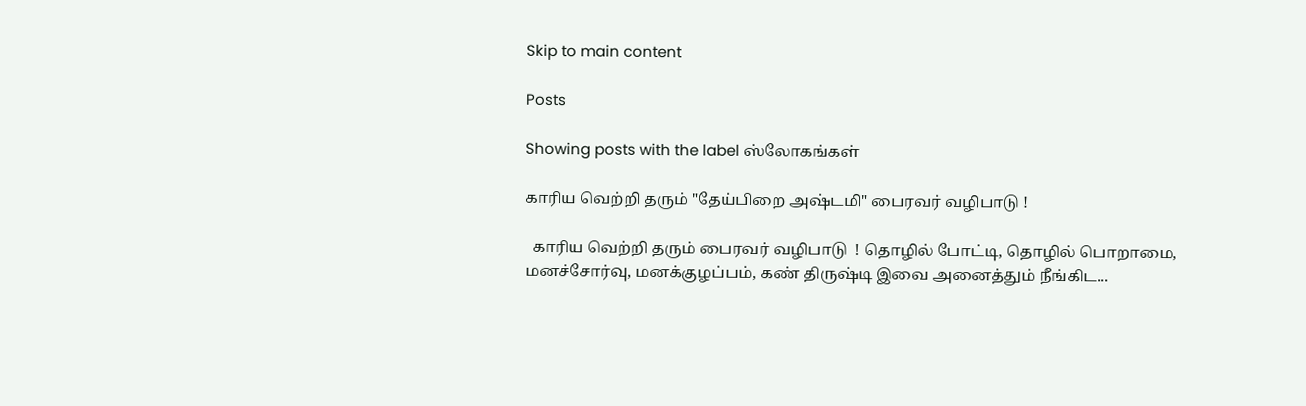Skip to main content

Posts

Showing posts with the label ஸ்லோகங்கள்

காரிய வெற்றி தரும் "தேய்பிறை அஷ்டமி" பைரவர் வழிபாடு !

  காரிய வெற்றி தரும் பைரவர் வழிபாடு  ! தொழில் போட்டி, தொழில் பொறாமை, மனச்சோர்வு, மனக்குழப்பம், கண் திருஷ்டி இவை அனைத்தும் நீங்கிட...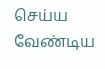செய்ய வேண்டிய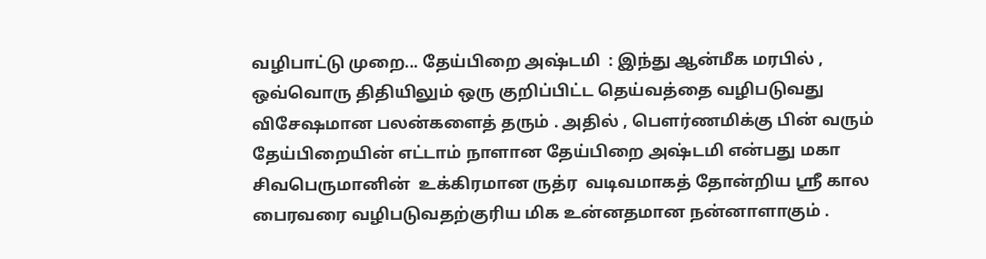வழிபாட்டு முறை... தேய்பிறை அஷ்டமி  : இந்து ஆன்மீக மரபில் , ஒவ்வொரு திதியிலும் ஒரு குறிப்பிட்ட தெய்வத்தை வழிபடுவது விசேஷமான பலன்களைத் தரும் . அதில் , பௌர்ணமிக்கு பின் வரும் தேய்பிறையின் எட்டாம் நாளான தேய்பிறை அஷ்டமி என்பது மகா சிவபெருமானின்  உக்கிரமான ருத்ர  வடிவமாகத் தோன்றிய ஸ்ரீ கால பைரவரை வழிபடுவதற்குரிய மிக உன்னதமான நன்னாளாகும் .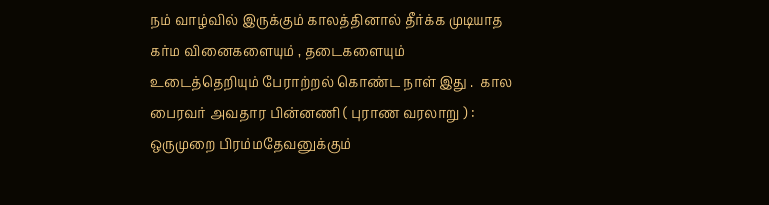நம் வாழ்வில் இருக்கும் காலத்தினால் தீர்க்க முடியாத கர்ம வினைகளையும் , தடைகளையும் உடைத்தெறியும் பேராற்றல் கொண்ட நாள் இது .  கால பைரவர் அவதார பின்னணி ( புராண வரலாறு ) : ஒருமுறை பிரம்மதேவனுக்கும்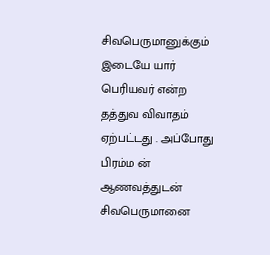சிவபெருமானுக்கும் இடையே யார் பெரியவர் என்ற தத்துவ விவாதம் ஏற்பட்டது . அப்போது பிரம்ம ன்   ஆணவத்துடன் சிவபெருமானை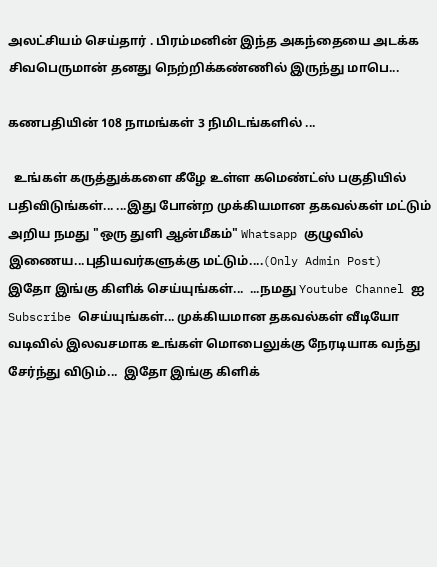அலட்சியம் செய்தார் . பிரம்மனின் இந்த அகந்தையை அடக்க சிவபெருமான் தனது நெற்றிக்கண்ணில் இருந்து மாபெ...

கணபதியின் 108 நாமங்கள் 3 நிமிடங்களில் ...

  உங்கள் கருத்துக்களை கீழே உள்ள கமெண்ட்ஸ் பகுதியில் பதிவிடுங்கள்... ...இது போன்ற முக்கியமான தகவல்கள் மட்டும் அறிய நமது "ஒரு துளி ஆன்மீகம்" Whatsapp குழுவில் இணைய...புதியவர்களுக்கு மட்டும்....(Only Admin Post)  இதோ இங்கு கிளிக் செய்யுங்கள்...  ...நமது Youtube Channel ஐ Subscribe செய்யுங்கள்... முக்கியமான தகவல்கள் வீடியோ வடிவில் இலவசமாக உங்கள் மொபைலுக்கு நேரடியாக வந்து சேர்ந்து விடும்...  இதோ இங்கு கிளிக்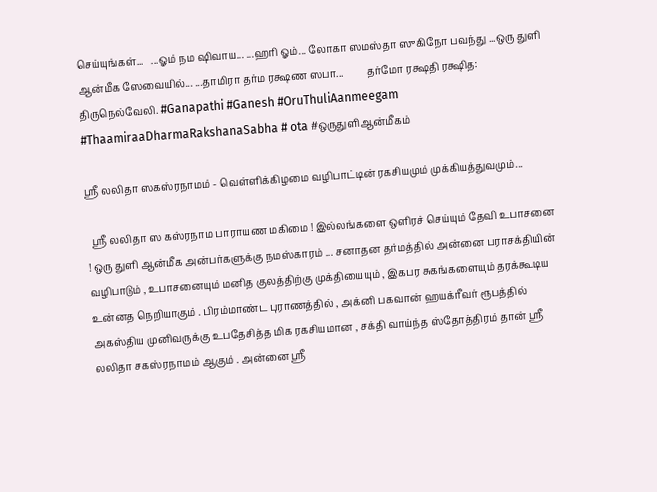செய்யுங்கள்...   ...ஓம் நம ஷிவாய... ...ஹரி ஓம்... லோகா ஸமஸ்தா ஸுகிநோ பவந்து ...ஒரு துளி ஆன்மீக ஸேவையில்... ...தாமிரா தர்ம ரக்ஷண ஸபா...         தர்மோ ரக்ஷதி ரக்ஷித:              திருநெல்வேலி. #Ganapathi #Ganesh #OruThuliAanmeegam #ThaamiraaDharmaRakshanaSabha # ota #ஒருதுளிஆன்மீகம்

ஸ்ரீ லலிதா ஸகஸ்ரநாமம் - வெள்ளிக்கிழமை வழிபாட்டின் ரகசியமும் முக்கியத்துவமும்...

  ஸ்ரீ லலிதா ஸ கஸ்ரநாம பாராயண மகிமை ! இல்லங்களை ஒளிரச் செய்யும் தேவி உபாசனை  ! ஒரு துளி ஆன்மீக அன்பர்களுக்கு நமஸ்காரம் ... சனாதன தர்மத்தில் அன்னை பராசக்தியின் வழிபாடும் , உபாசனையும் மனித குலத்திற்கு முக்தியையும் , இகபர சுகங்களையும் தரக்கூடிய உன்னத நெறியாகும் . பிரம்மாண்ட புராணத்தில் , அக்னி பகவான் ஹயக்ரீவர் ரூபத்தில் அகஸ்திய முனிவருக்கு உபதேசித்த மிக ரகசியமான , சக்தி வாய்ந்த ஸ்தோத்திரம் தான் ஸ்ரீ லலிதா சகஸ்ரநாமம் ஆகும் . அன்னை ஸ்ரீ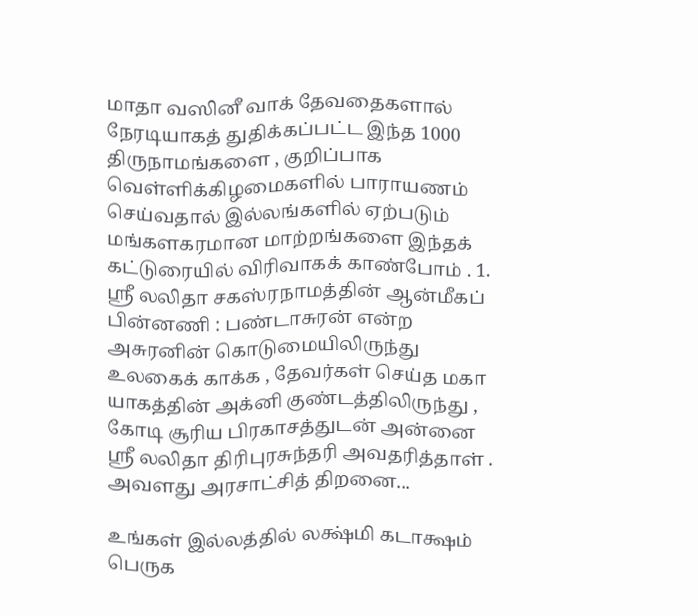மாதா வஸினீ வாக் தேவதைகளால் நேரடியாகத் துதிக்கப்பட்ட இந்த 1000 திருநாமங்களை , குறிப்பாக வெள்ளிக்கிழமைகளில் பாராயணம் செய்வதால் இல்லங்களில் ஏற்படும் மங்களகரமான மாற்றங்களை இந்தக் கட்டுரையில் விரிவாகக் காண்போம் . 1. ஸ்ரீ லலிதா சகஸ்ரநாமத்தின் ஆன்மீகப் பின்னணி : பண்டாசுரன் என்ற அசுரனின் கொடுமையிலிருந்து உலகைக் காக்க , தேவர்கள் செய்த மகா யாகத்தின் அக்னி குண்டத்திலிருந்து , கோடி சூரிய பிரகாசத்துடன் அன்னை ஸ்ரீ லலிதா திரிபுரசுந்தரி அவதரித்தாள் . அவளது அரசாட்சித் திறனை...

உங்கள் இல்லத்தில் லக்ஷ்மி கடாக்ஷம் பெருக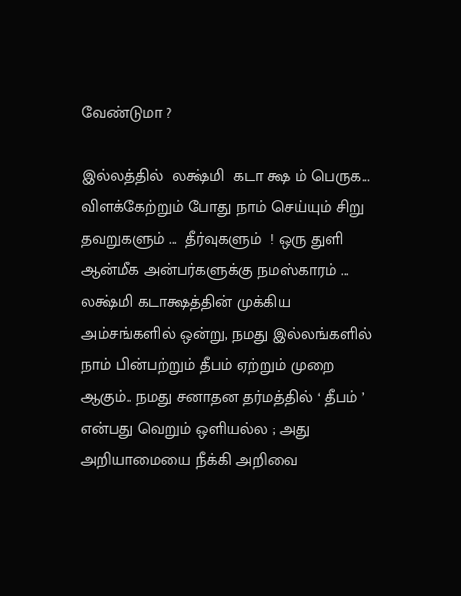வேண்டுமா ?

இல்லத்தில்  லக்ஷ்மி  கடா க்ஷ ம் பெருக... விளக்கேற்றும் போது நாம் செய்யும் சிறு தவறுகளும் ...  தீர்வுகளும்  ! ஒரு துளி ஆன்மீக அன்பர்களுக்கு நமஸ்காரம் ... லக்ஷ்மி கடாக்ஷத்தின் முக்கிய அம்சங்களில் ஒன்று, நமது இல்லங்களில் நாம் பின்பற்றும் தீபம் ஏற்றும் முறை ஆகும்.. நமது சனாதன தர்மத்தில் ‘ தீபம் ’ என்பது வெறும் ஒளியல்ல ; அது அறியாமையை நீக்கி அறிவை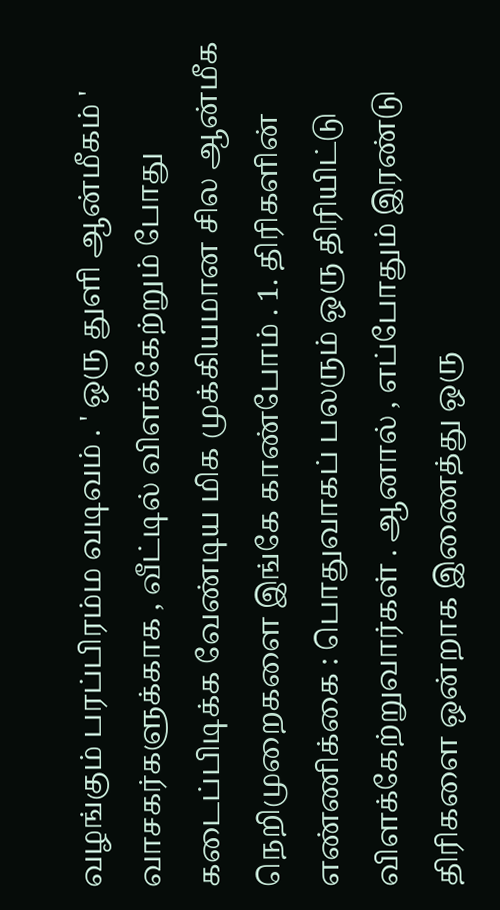வழங்கும் பரப்பிரம்ம வடிவம் . ' ஒரு துளி ஆன்மீகம் ' வாசகர்களுக்காக , வீட்டில் விளக்கேற்றும் போது கடைப்பிடிக்க வேண்டிய மிக முக்கியமான சில ஆன்மீக நெறிமுறைகளை இங்கே காண்போம் . 1. திரிகளின் எண்ணிக்கை : பொதுவாகப் பலரும் ஒரு திரியிட்டு விளக்கேற்றுவார்கள் . ஆனால் , எப்போதும் இரண்டு திரிகளை ஒன்றாக இணைத்து ஒரு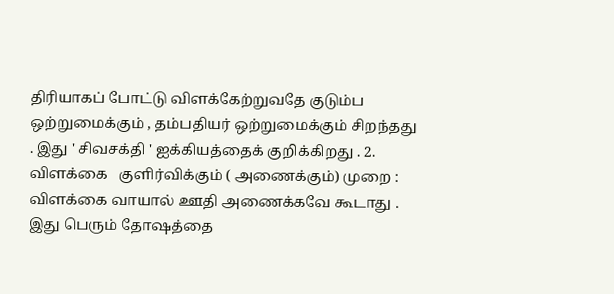திரியாகப் போட்டு விளக்கேற்றுவதே குடும்ப ஒற்றுமைக்கும் , தம்பதியர் ஒற்றுமைக்கும் சிறந்தது . இது ' சிவசக்தி ' ஐக்கியத்தைக் குறிக்கிறது . 2. விளக்கை   குளிர்விக்கும் ( அணைக்கும்) முறை : விளக்கை வாயால் ஊதி அணைக்கவே கூடாது . இது பெரும் தோஷத்தை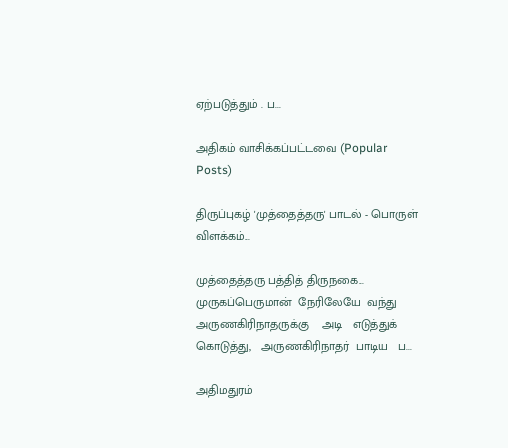ஏற்படுத்தும் . ப...

அதிகம் வாசிக்கப்பட்டவை (Popular Posts)

திருப்புகழ் 'முத்தைத்தரு' பாடல் - பொருள் விளக்கம்...

முத்தைத்தரு பத்தித் திருநகை...  முருகப்பெருமான்  நேரிலேயே  வந்து  அருணகிரிநாதருக்கு    அடி   எடுத்துக் கொடுத்து,   அருணகிரிநாதர்  பாடிய   ப...

அதிமதுரம்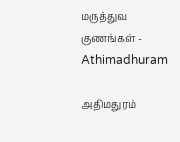மருத்துவ குணங்கள் - Athimadhuram

அதிமதுரம்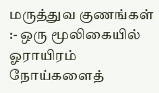மருத்துவ குணங்கள் :- ஒரு மூலிகையில் ஓராயிரம் நோய்களைத்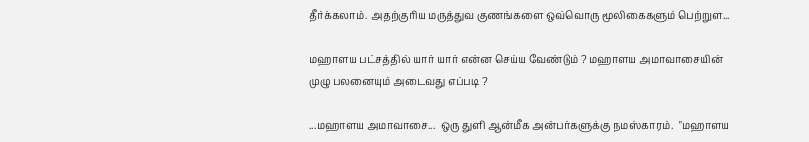தீர்க்கலாம். அதற்குரிய மருத்துவ குணங்களை ஒவ்வொரு மூலிகைகளும் பெற்றுள...

மஹாளய பட்சத்தில் யார் யார் என்ன செய்ய வேண்டும் ? மஹாளய அமாவாசையின் முழு பலனையும் அடைவது எப்படி ?

...மஹாளய அமாவாசை...  ஒரு துளி ஆன்மீக அன்பர்களுக்கு நமஸ்காரம்.  "மஹாளய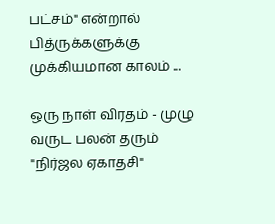பட்சம்" என்றால் பித்ருக்களுக்கு முக்கியமான காலம் ...

ஒரு நாள் விரதம் - முழு வருட பலன் தரும் "நிர்ஜல ஏகாதசி"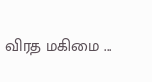விரத மகிமை ...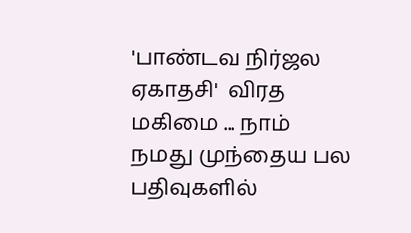'பாண்டவ நிர்ஜல ஏகாதசி'  விரத மகிமை ... நாம் நமது முந்தைய பல பதிவுகளில்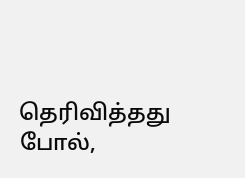தெரிவித்தது போல்,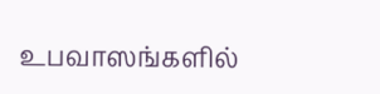உபவாஸங்களில்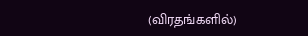(விரதங்களில்)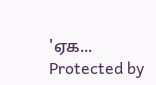'ஏக...
Protected by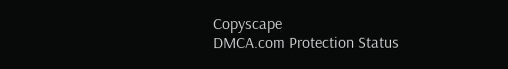Copyscape
DMCA.com Protection Status